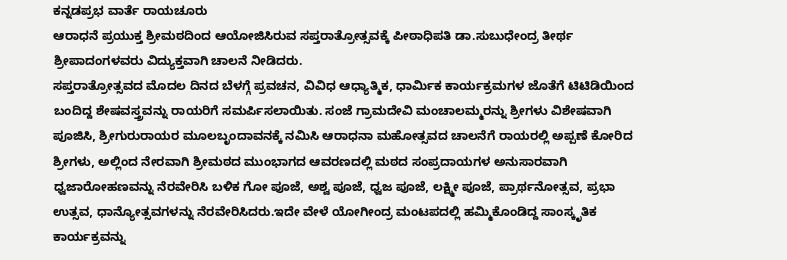ಕನ್ನಡಪ್ರಭ ವಾರ್ತೆ ರಾಯಚೂರು
ಆರಾಧನೆ ಪ್ರಯುಕ್ತ ಶ್ರೀಮಠದಿಂದ ಆಯೋಜಿಸಿರುವ ಸಪ್ತರಾತ್ರೋತ್ಸವಕ್ಕೆ ಪೀಠಾಧಿಪತಿ ಡಾ.ಸುಬುಧೇಂದ್ರ ತೀರ್ಥ ಶ್ರೀಪಾದಂಗಳವರು ವಿದ್ಯುಕ್ತವಾಗಿ ಚಾಲನೆ ನೀಡಿದರು.
ಸಪ್ತರಾತ್ರೋತ್ಸವದ ಮೊದಲ ದಿನದ ಬೆಳಗ್ಗೆ ಪ್ರವಚನ, ವಿವಿಧ ಆಧ್ಯಾತ್ಮಿಕ, ಧಾರ್ಮಿಕ ಕಾರ್ಯಕ್ರಮಗಳ ಜೊತೆಗೆ ಟಿಟಿಡಿಯಿಂದ ಬಂದಿದ್ದ ಶೇಷವಸ್ತ್ರವನ್ನು ರಾಯರಿಗೆ ಸಮರ್ಪಿಸಲಾಯಿತು. ಸಂಜೆ ಗ್ರಾಮದೇವಿ ಮಂಚಾಲಮ್ಮರನ್ನು ಶ್ರೀಗಳು ವಿಶೇಷವಾಗಿ ಪೂಜಿಸಿ, ಶ್ರೀಗುರುರಾಯರ ಮೂಲಬೃಂದಾವನಕ್ಕೆ ನಮಿಸಿ ಆರಾಧನಾ ಮಹೋತ್ಸವದ ಚಾಲನೆಗೆ ರಾಯರಲ್ಲಿ ಅಪ್ಪಣೆ ಕೋರಿದ ಶ್ರೀಗಳು, ಅಲ್ಲಿಂದ ನೇರವಾಗಿ ಶ್ರೀಮಠದ ಮುಂಭಾಗದ ಆವರಣದಲ್ಲಿ ಮಠದ ಸಂಪ್ರದಾಯಗಳ ಅನುಸಾರವಾಗಿ ಧ್ವಜಾರೋಹಣವನ್ನು ನೆರವೇರಿಸಿ ಬಳಿಕ ಗೋ ಪೂಜೆ, ಅಶ್ವ ಪೂಜೆ, ಧ್ವಜ ಪೂಜೆ, ಲಕ್ಷ್ಮೀ ಪೂಜೆ, ಪ್ರಾರ್ಥನೋತ್ಸವ, ಪ್ರಭಾ ಉತ್ಸವ, ಧಾನ್ಯೋತ್ಸವಗಳನ್ನು ನೆರವೇರಿಸಿದರು.ಇದೇ ವೇಳೆ ಯೋಗೀಂದ್ರ ಮಂಟಪದಲ್ಲಿ ಹಮ್ಮಿಕೊಂಡಿದ್ದ ಸಾಂಸ್ಕೃತಿಕ ಕಾರ್ಯಕ್ರವನ್ನು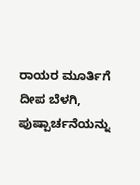ರಾಯರ ಮೂರ್ತಿಗೆ ದೀಪ ಬೆಳಗಿ, ಪುಷ್ಪಾರ್ಚನೆಯನ್ನು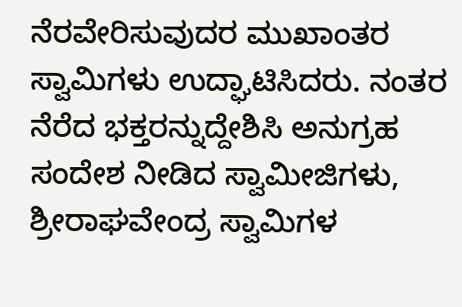ನೆರವೇರಿಸುವುದರ ಮುಖಾಂತರ ಸ್ವಾಮಿಗಳು ಉದ್ಘಾಟಿಸಿದರು. ನಂತರ ನೆರೆದ ಭಕ್ತರನ್ನುದ್ದೇಶಿಸಿ ಅನುಗ್ರಹ ಸಂದೇಶ ನೀಡಿದ ಸ್ವಾಮೀಜಿಗಳು, ಶ್ರೀರಾಘವೇಂದ್ರ ಸ್ವಾಮಿಗಳ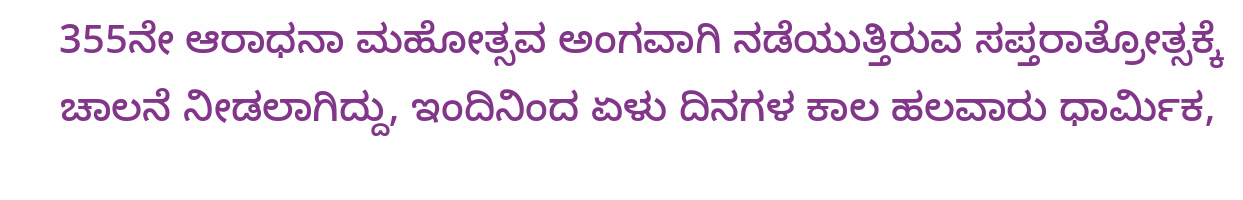355ನೇ ಆರಾಧನಾ ಮಹೋತ್ಸವ ಅಂಗವಾಗಿ ನಡೆಯುತ್ತಿರುವ ಸಪ್ತರಾತ್ರೋತ್ಸಕ್ಕೆ ಚಾಲನೆ ನೀಡಲಾಗಿದ್ದು, ಇಂದಿನಿಂದ ಏಳು ದಿನಗಳ ಕಾಲ ಹಲವಾರು ಧಾರ್ಮಿಕ,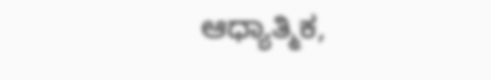ಆಧ್ಯಾತ್ಮಿಕ,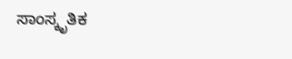ಸಾಂಸ್ಕೃತಿಕ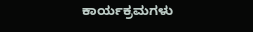ಕಾರ್ಯಕ್ರಮಗಳು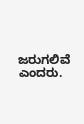ಜರುಗಲಿವೆ ಎಂದರು.